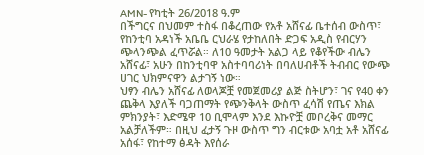AMN- የካቲት 26/2018 ዓ.ም
በችግርና በህመም ተስፋ በቆረጠው የአቶ አሸናፊ ቤተሰብ ውስጥ፣ የከንቲባ አዳነች አቤቤ ርህራሄ የታከለበት ድጋፍ አዲስ የብርሃን ጭላንጭል ፈጥሯል። ለ10 ዓመታት አልጋ ላይ የቆየችው ብሌን አሸናፊ፣ አሁን በከንቲባዋ አስተባባሪነት በባለሀብቶች ትብብር የውጭ ሀገር ህክምናዋን ልታገኝ ነው።
ህፃን ብሌን አሸናፊ ለወላጆቿ የመጀመሪያ ልጅ ስትሆን፣ ገና የ40 ቀን ጨቅላ እያለች ባጋጠማት የጭንቅላት ውስጥ ፈሳሽ የጤና እክል ምክንያት፣ እድሜዋ 10 ቢሞላም እንደ እኩዮቿ መቦረቅና መማር አልቻለችም። በዚህ ፈታኝ ጉዞ ውስጥ ግን ብርቱው አባቷ አቶ አሸናፊ አሰፋ፣ የከተማ ፅዳት እየሰራ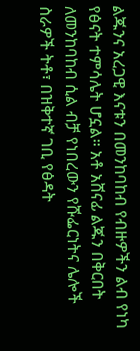ልጁንና አረጋዊ እናቱን በመንከባከብ የብዙዎችን ልብ የነካ የፅናት ተምሳሌት ሆኗል። አቶ አሸናፊ ልጁን በቅርበት ለመንከባከብ ሲል ብቻ የነበረውን የሹፌርነትና ሌሎች ስራዎች ትቶ፣ በዝቅተኛ ገቢ የፅዳት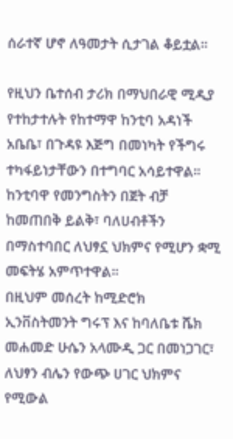ሰራተኛ ሆኖ ለዓመታት ሲታገል ቆይቷል።

የዚህን ቤተሰብ ታሪክ በማህበራዊ ሚዲያ የተከታተሉት የከተማዋ ከንቲባ አዳነች አቤቤ፣ በጉዳዩ እጅግ በመነካት የችግሩ ተካፋይነታቸውን በተግባር አሳይተዋል። ከንቲባዋ የመንግስትን በጀት ብቻ ከመጠበቅ ይልቅ፣ ባለሀብቶችን በማስተባበር ለህፃኗ ህክምና የሚሆን ቋሚ መፍትሄ አምጥተዋል።
በዚህም መሰረት ከሚድሮክ ኢንቨስትመንት ግሩፕ እና ከባለቤቱ ሼክ መሐመድ ሁሴን አላሙዲ ጋር በመነጋገር፣ ለህፃን ብሌን የውጭ ሀገር ህክምና የሚውል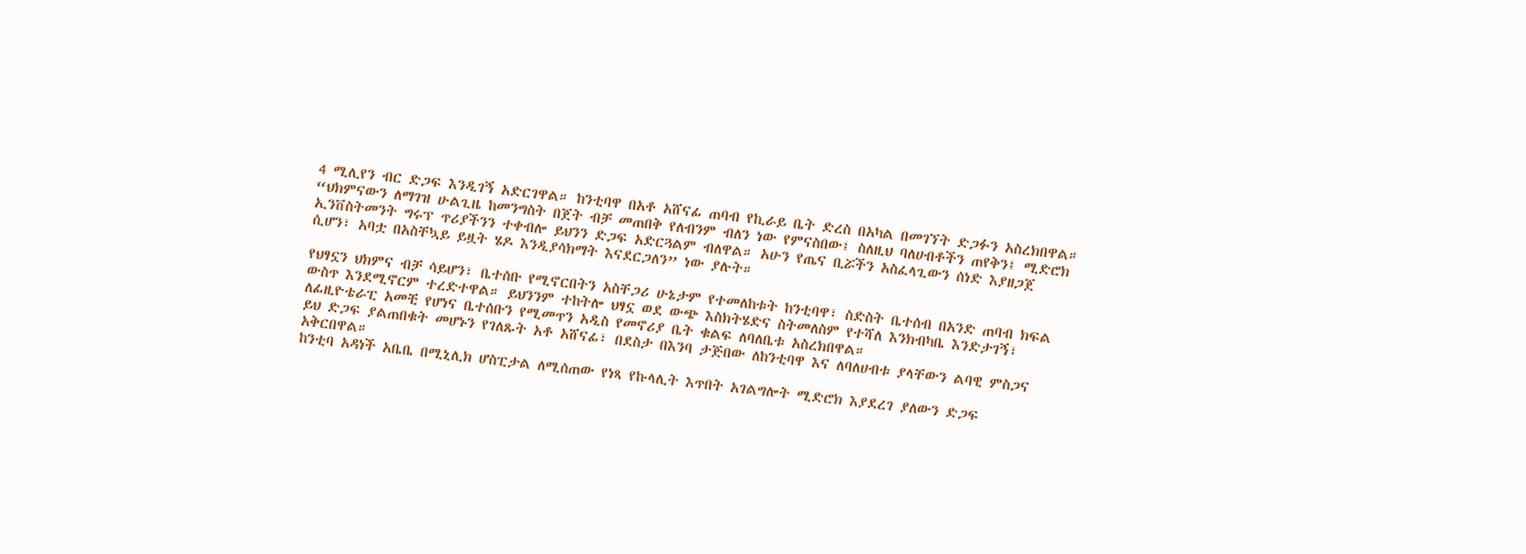4 ሚሊየን ብር ድጋፍ እንዲገኝ አድርገዋል። ከንቲባዋ በአቶ አሸናፊ ጠባብ የኪራይ ቤት ድረስ በአካል በመገኘት ድጋፉን አስረክበዋል።
“ህክምናውን ለማገዝ ሁልጊዜ ከመንግስት በጀት ብቻ መጠበቅ የለብንም ብለን ነው የምናስበው፤ ስለዚህ ባለሀብቶችን ጠየቅን፤ ሚድሮክ ኢንቨስትመንት ግሩፕ ጥሪያችንን ተቀብሎ ይህንን ድጋፍ አድርጓልም ብለዋል። አሁን የጤና ቢሯችን አስፈላጊውን ሰነድ እያዘጋጀ ሲሆን፣ አባቷ በአስቸኳይ ይዟት ሄዶ እንዲያሳክማት እናደርጋለን” ነው ያሉት።

የህፃኗን ህክምና ብቻ ሳይሆን፣ ቤተሰቡ የሚኖርበትን አስቸጋሪ ሁኔታም የተመለከቱት ከንቲባዋ፣ ስድስት ቤተሰብ በአንድ ጠባብ ክፍል ውስጥ እንደሚኖርም ተረድተዋል። ይህንንም ተከትሎ ህፃኗ ወደ ውጭ እስክትሄድና ስትመለስም የተሻለ እንክብካቤ እንድታገኝ፣ ለፊዚዮቴራፒ አመቺ የሆነና ቤተሰቡን የሚመጥን አዲስ የመኖሪያ ቤት ቁልፍ ለባለቤቱ አስረክበዋል።
ይህ ድጋፍ ያልጠበቁት መሆኑን የገለጹት አቶ አሸናፊ፣ በደስታ በእንባ ታጅበው ለከንቲባዋ እና ለባለሀብቱ ያላቸውን ልባዊ ምስጋና አቅርበዋል።
ከንቲባ አዳነች አቤቤ በሚኒሊክ ሆስፒታል ለሚሰጠው የነጻ የኩላሊት እጥበት አገልግሎት ሚድሮክ እያደረገ ያለውን ድጋፍ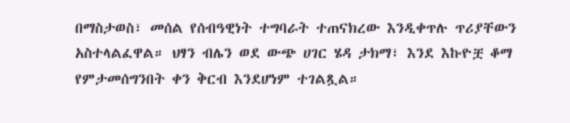በማስታወስ፣ መሰል የሰብዓዊነት ተግባራት ተጠናክረው እንዲቀጥሉ ጥሪያቸውን አስተላልፈዋል። ህፃን ብሌን ወደ ውጭ ሀገር ሄዳ ታክማ፣ እንደ እኩዮቿ ቆማ የምታመሰግንበት ቀን ቅርብ እንደሆነም ተገልጿል።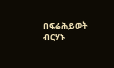በፍሬሕይወት ብርሃኑ